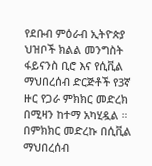የደቡብ ምዕራብ ኢትዮጵያ ህዝቦች ክልል መንግስት ፋይናንስ ቢሮ እና የሲቪል ማህበረሰብ ድርጅቶች የ3ኛ ዙር የጋራ ምክክር መድረክ በሚዛን ከተማ አካሂዷል ።
በምክክር መድረኩ በሲቪል ማህበረሰብ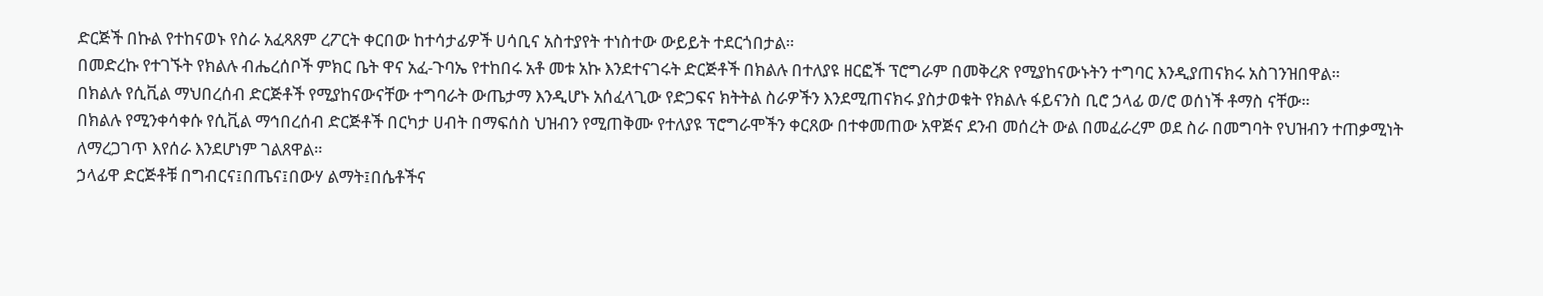ድርጅች በኩል የተከናወኑ የስራ አፈጻጸም ረፖርት ቀርበው ከተሳታፊዎች ሀሳቢና አስተያየት ተነስተው ውይይት ተደርጎበታል።
በመድረኩ የተገኙት የክልሉ ብሔረሰቦች ምክር ቤት ዋና አፈ-ጉባኤ የተከበሩ አቶ መቱ አኩ እንደተናገሩት ድርጅቶች በክልሉ በተለያዩ ዘርፎች ፕሮግራም በመቅረጽ የሚያከናውኑትን ተግባር እንዲያጠናክሩ አስገንዝበዋል።
በክልሉ የሲቪል ማህበረሰብ ድርጅቶች የሚያከናውናቸው ተግባራት ውጤታማ እንዲሆኑ አሰፈላጊው የድጋፍና ክትትል ስራዎችን እንደሚጠናክሩ ያስታወቁት የክልሉ ፋይናንስ ቢሮ ኃላፊ ወ/ሮ ወሰነች ቶማስ ናቸው።
በክልሉ የሚንቀሳቀሱ የሲቪል ማኅበረሰብ ድርጅቶች በርካታ ሀብት በማፍሰስ ህዝብን የሚጠቅሙ የተለያዩ ፕሮግራሞችን ቀርጸው በተቀመጠው አዋጅና ደንብ መሰረት ውል በመፈራረም ወደ ስራ በመግባት የህዝብን ተጠቃሚነት ለማረጋገጥ እየሰራ እንደሆነም ገልጸዋል።
ኃላፊዋ ድርጅቶቹ በግብርና፤በጤና፤በውሃ ልማት፤በሴቶችና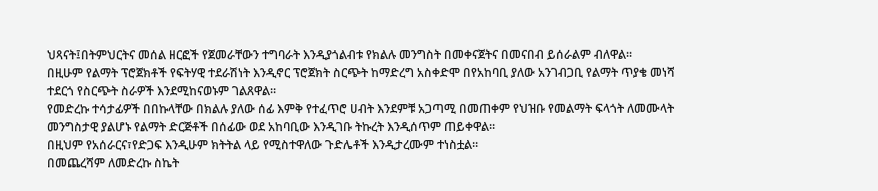ህጻናት፤በትምህርትና መሰል ዘርፎች የጀመራቸውን ተግባራት እንዲያጎልብቱ የክልሉ መንግስት በመቀናጀትና በመናበብ ይሰራልም ብለዋል።
በዚሁም የልማት ፕሮጀክቶች የፍትሃዊ ተደራሽነት እንዲኖር ፕሮጀክት ስርጭት ከማድረግ አስቀድሞ በየአከባቢ ያለው አንገብጋቢ የልማት ጥያቄ መነሻ ተደርጎ የስርጭት ስራዎች እንደሚከናወኑም ገልጸዋል።
የመድረኩ ተሳታፊዎች በበኩላቸው በክልሉ ያለው ሰፊ እምቅ የተፈጥሮ ሀብት እንደምቹ አጋጣሚ በመጠቀም የህዝቡ የመልማት ፍላጎት ለመሙላት መንግስታዊ ያልሆኑ የልማት ድርጅቶች በሰፊው ወደ አከባቢው እንዲገቡ ትኩረት እንዲሰጥም ጠይቀዋል።
በዚህም የአሰራርና፣የድጋፍ እንዲሁም ክትትል ላይ የሚስተዋለው ጉድሌቶች እንዲታረሙም ተነስቷል።
በመጨረሻም ለመድረኩ ስኬት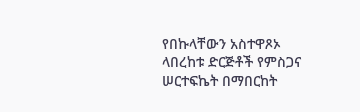የበኩላቸውን አስተዋጾኦ ላበረከቱ ድርጅቶች የምስጋና ሠርተፍኬት በማበርከት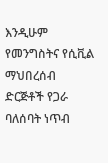እንዲሁም የመንግስትና የሲቪል ማህበረሰብ ድርጅቶች የጋራ ባለሰባት ነጥብ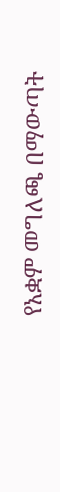የአቋም መግለጫ በማውጣት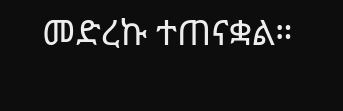መድረኩ ተጠናቋል።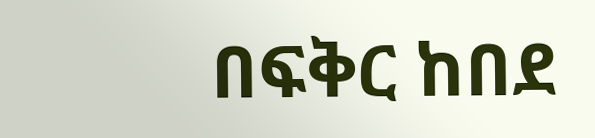በፍቅር ከበደ